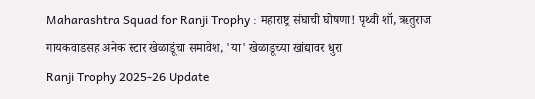Maharashtra Squad for Ranji Trophy : महाराष्ट्र संघाची घोषणा! पृथ्वी शॉ, ऋतुराज गायकवाडसह अनेक स्टार खेळाडूंचा समावेश, 'या' खेळाडूच्या खांद्यावर धुरा
Ranji Trophy 2025-26 Update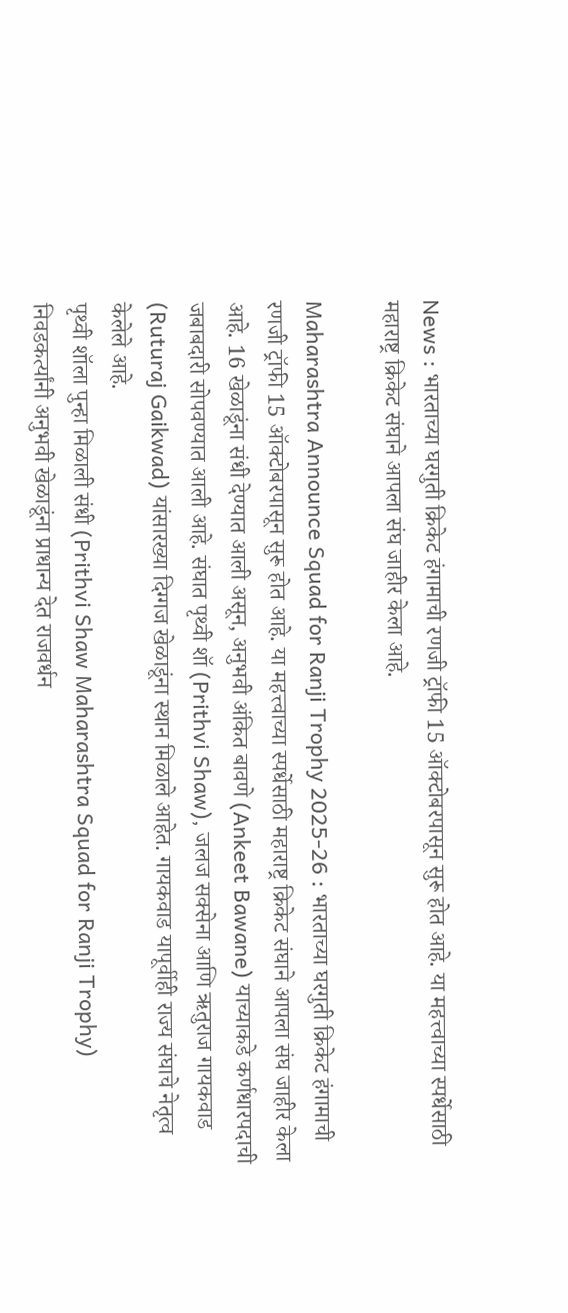News : भारताच्या घरगुती क्रिकेट हंगामाची रणजी ट्रॉफी 15 ऑक्टोबरपासून सुरू होत आहे. या महत्त्वाच्या स्पर्धेसाठी महाराष्ट्र क्रिकेट संघाने आपला संघ जाहीर केला आहे.

Maharashtra Announce Squad for Ranji Trophy 2025-26 : भारताच्या घरगुती क्रिकेट हंगामाची रणजी ट्रॉफी 15 ऑक्टोबरपासून सुरू होत आहे. या महत्त्वाच्या स्पर्धेसाठी महाराष्ट्र क्रिकेट संघाने आपला संघ जाहीर केला आहे. 16 खेळाडूंना संधी देण्यात आली असून, अनुभवी अंकित बावणे (Ankeet Bawane) याच्याकडे कर्णधारपदाची जबाबदारी सोपवण्यात आली आहे. संघात पृथ्वी शॉ (Prithvi Shaw), जलज सक्सेना आणि ऋतुराज गायकवाड (Ruturaj Gaikwad) यांसारख्या दिग्गज खेळाडूंना स्थान मिळाले आहेत. गायकवाड यापूर्वीही राज्य संघाचे नेतृत्व केलेले आहे.
पृथ्वी शॉला पुन्हा मिळाली संधी (Prithvi Shaw Maharashtra Squad for Ranji Trophy)
निवडकर्त्यांनी अनुभवी खेळाडूंना प्राधान्य देत राजवर्धन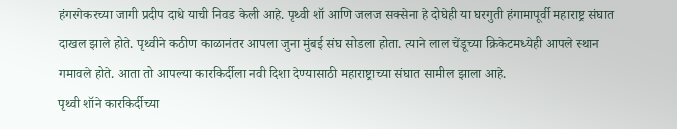हंगरगेकरच्या जागी प्रदीप दाधे याची निवड केली आहे. पृथ्वी शॉ आणि जलज सक्सेना हे दोघेही या घरगुती हंगामापूर्वी महाराष्ट्र संघात दाखल झाले होते. पृथ्वीने कठीण काळानंतर आपला जुना मुंबई संघ सोडला होता. त्याने लाल चेंडूच्या क्रिकेटमध्येही आपले स्थान गमावले होते. आता तो आपल्या कारकिर्दीला नवी दिशा देण्यासाठी महाराष्ट्राच्या संघात सामील झाला आहे.
पृथ्वी शॉने कारकिर्दीच्या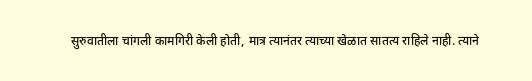सुरुवातीला चांगली कामगिरी केली होती, मात्र त्यानंतर त्याच्या खेळात सातत्य राहिले नाही. त्याने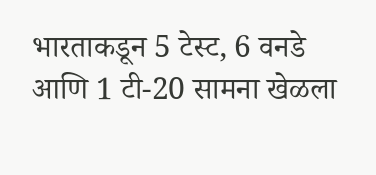भारताकडून 5 टेस्ट, 6 वनडे आणि 1 टी-20 सामना खेळला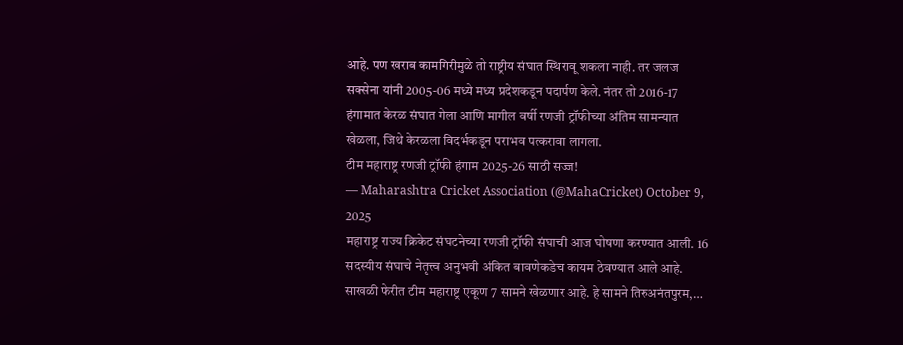आहे. पण खराब कामगिरीमुळे तो राष्ट्रीय संघात स्थिरावू शकला नाही. तर जलज सक्सेना यांनी 2005-06 मध्ये मध्य प्रदेशकडून पदार्पण केले. नंतर तो 2016-17 हंगामात केरळ संघात गेला आणि मागील वर्षी रणजी ट्रॉफीच्या अंतिम सामन्यात खेळला, जिथे केरळला विदर्भकडून पराभव पत्करावा लागला.
टीम महाराष्ट्र रणजी ट्रॉफी हंगाम 2025-26 साठी सज्ज!
— Maharashtra Cricket Association (@MahaCricket) October 9, 2025
महाराष्ट्र राज्य क्रिकेट संघटनेच्या रणजी ट्रॉफी संघाची आज घोषणा करण्यात आली. 16 सदस्यीय संघाचे नेतृत्त्व अनुभवी अंकित बावणेकडेच कायम ठेवण्यात आले आहे.
साखळी फेरीत टीम महाराष्ट्र एकूण 7 सामने खेळणार आहे. हे सामने तिरुअनंतपुरम,…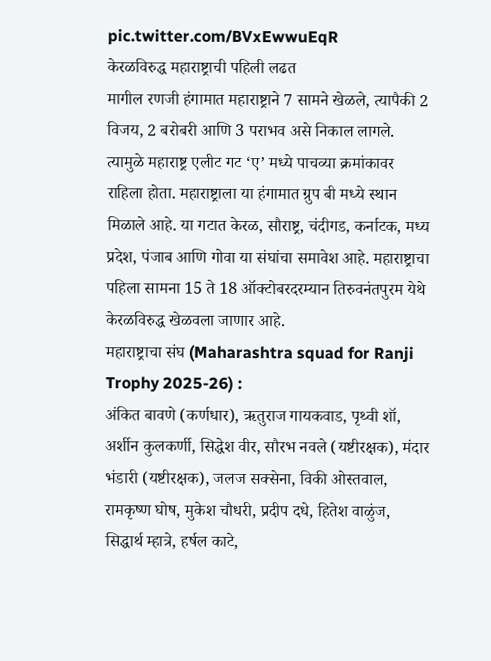pic.twitter.com/BVxEwwuEqR
केरळविरुद्ध महाराष्ट्राची पहिली लढत
मागील रणजी हंगामात महाराष्ट्राने 7 सामने खेळले, त्यापैकी 2 विजय, 2 बरोबरी आणि 3 पराभव असे निकाल लागले. त्यामुळे महाराष्ट्र एलीट गट ‘ए’ मध्ये पाचव्या क्रमांकावर राहिला होता. महाराष्ट्राला या हंगामात ग्रुप बी मध्ये स्थान मिळाले आहे. या गटात केरळ, सौराष्ट्र, चंदीगड, कर्नाटक, मध्य प्रदेश, पंजाब आणि गोवा या संघांचा समावेश आहे. महाराष्ट्राचा पहिला सामना 15 ते 18 ऑक्टोबरदरम्यान तिरुवनंतपुरम येथे केरळविरुद्ध खेळवला जाणार आहे.
महाराष्ट्राचा संघ (Maharashtra squad for Ranji Trophy 2025-26) :
अंकित बावणे (कर्णधार), ऋतुराज गायकवाड, पृथ्वी शॉ, अर्शीन कुलकर्णी, सिद्धेश वीर, सौरभ नवले (यष्टीरक्षक), मंदार भंडारी (यष्टीरक्षक), जलज सक्सेना, विकी ओस्तवाल, रामकृष्ण घोष, मुकेश चौधरी, प्रदीप दधे, हितेश वाळुंज, सिद्धार्थ म्हात्रे, हर्षल काटे,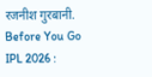रजनीश गुरबानी.
Before You Go
IPL 2026 :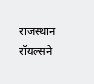राजस्थान रॉयल्सने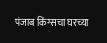पंजाब किंग्सचा घरच्या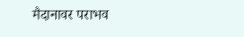मैदानावर पराभव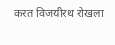करत विजयीरथ रोखला